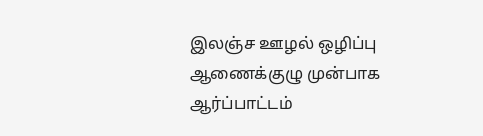இலஞ்ச ஊழல் ஒழிப்பு ஆணைக்குழு முன்பாக
ஆர்ப்பாட்டம்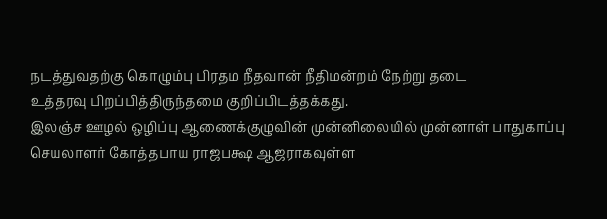நடத்துவதற்கு கொழும்பு பிரதம நீதவான் நீதிமன்றம் நேற்று தடை
உத்தரவு பிறப்பித்திருந்தமை குறிப்பிடத்தக்கது.
இலஞ்ச ஊழல் ஒழிப்பு ஆணைக்குழுவின் முன்னிலையில் முன்னாள் பாதுகாப்பு
செயலாளர் கோத்தபாய ராஜபக்ஷ ஆஜராகவுள்ள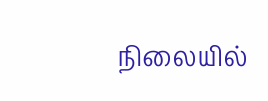நிலையில்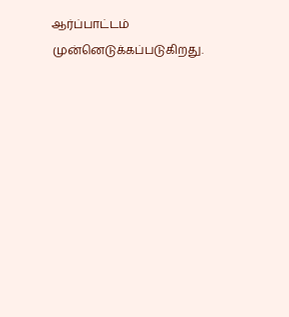ஆர்ப்பாட்டம்
முன்னெடுக்கப்படுகிறது.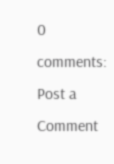0 comments:
Post a Comment